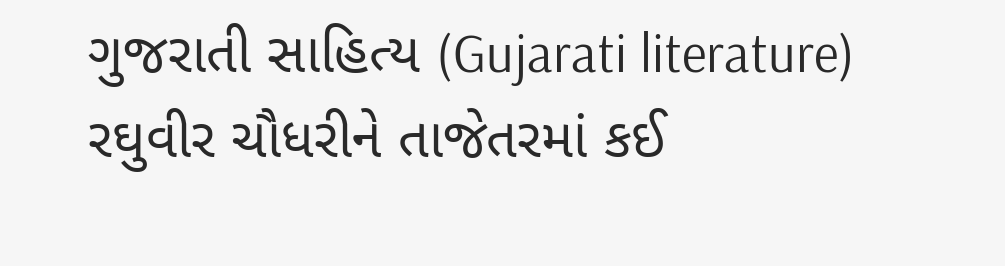ગુજરાતી સાહિત્ય (Gujarati literature)
રઘુવીર ચૌધરીને તાજેતરમાં કઈ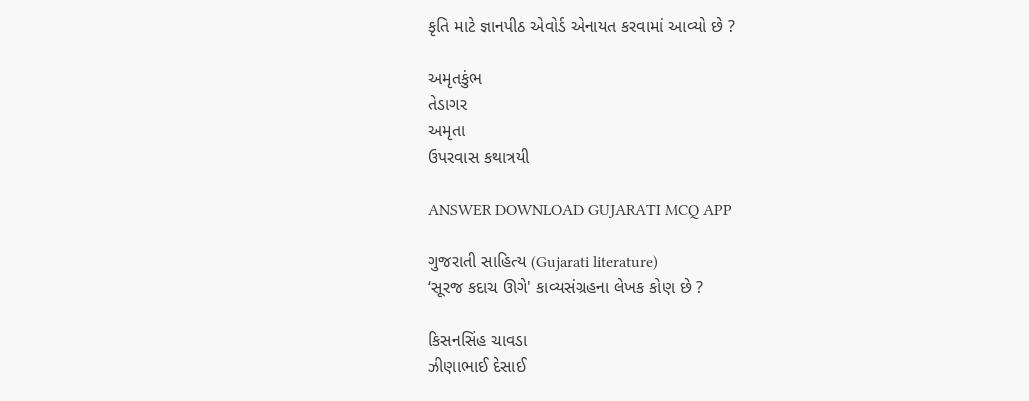કૃતિ માટે જ્ઞાનપીઠ એવોર્ડ એનાયત કરવામાં આવ્યો છે ?

અમૃતકુંભ
તેડાગર
અમૃતા
ઉપરવાસ કથાત્રયી

ANSWER DOWNLOAD GUJARATI MCQ APP

ગુજરાતી સાહિત્ય (Gujarati literature)
‘સૂરજ કદાચ ઊગે' કાવ્યસંગ્રહના લેખક કોણ છે ?

કિસનસિંહ ચાવડા
ઝીણાભાઈ દેસાઈ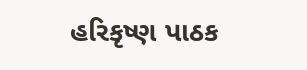હરિકૃષ્ણ પાઠક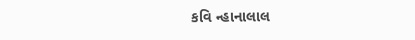કવિ ન્હાનાલાલ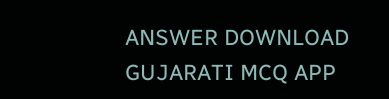ANSWER DOWNLOAD GUJARATI MCQ APP